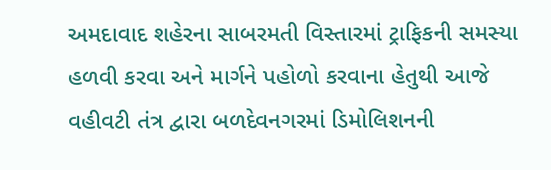અમદાવાદ શહેરના સાબરમતી વિસ્તારમાં ટ્રાફિકની સમસ્યા હળવી કરવા અને માર્ગને પહોળો કરવાના હેતુથી આજે વહીવટી તંત્ર દ્વારા બળદેવનગરમાં ડિમોલિશનની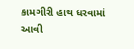કામગીરી હાથ ધરવામાં આવી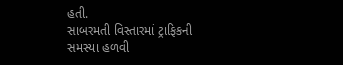હતી.
સાબરમતી વિસ્તારમાં ટ્રાફિકની સમસ્યા હળવી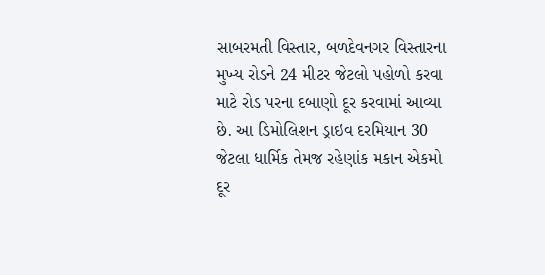સાબરમતી વિસ્તાર, બળદેવનગર વિસ્તારના મુખ્ય રોડને 24 મીટર જેટલો પહોળો કરવા માટે રોડ પરના દબાણો દૂર કરવામાં આવ્યા છે. આ ડિમોલિશન ડ્રાઇવ દરમિયાન 30 જેટલા ધાર્મિક તેમજ રહેણાંક મકાન એકમો દૂર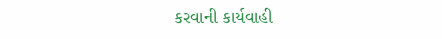કરવાની કાર્યવાહી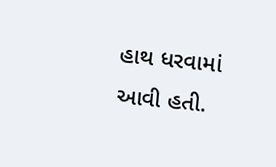હાથ ધરવામાં આવી હતી.